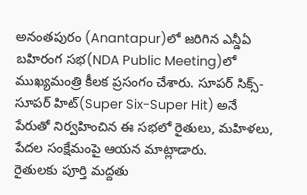అనంతపురం (Anantapur)లో జరిగిన ఎన్డీఏ బహిరంగ సభ(NDA Public Meeting)లో ముఖ్యమంత్రి కీలక ప్రసంగం చేశారు. సూపర్ సిక్స్-సూపర్ హిట్(Super Six-Super Hit) అనే పేరుతో నిర్వహించిన ఈ సభలో రైతులు, మహిళలు, పేదల సంక్షేమంపై ఆయన మాట్లాడారు.
రైతులకు పూర్తి మద్దతు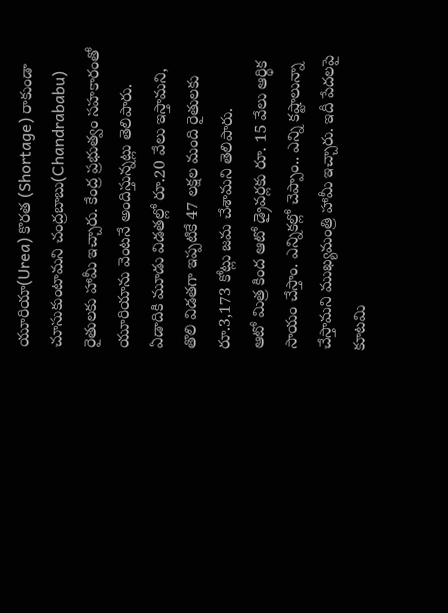యూరియా(Urea) కొరత (Shortage) రాకుండా చూసుకుంటామని చంద్రబాబు(Chandrababu) రైతులకు హామీ ఇచ్చారు. కేంద్ర ప్రభుత్వం సహకారంతో యూరియాను వెంటనే అందిస్తున్నట్లు తెలిపారు. ఏడాదికి మూడు విడతల్లో రూ.20 వేలు ఇస్తామని, తొలి విడతగా ఇప్పటికే 47 లక్షల మంది రైతులకు రూ.3,173 కోట్లు జమ చేశామని తెలిపారు.
ఆటో మిత్ర కింద ఆటో డ్రైవర్లకు రూ. 15 వేలు ఆర్థిక సాయం చేస్తాం. ఎన్నికల్లో చెప్పాం.. ఎన్ని కష్టాలున్నా చేస్తామని ముఖ్యమంత్రి హామీ ఇచ్చారు. ఇదీ పేదలపై కూటమి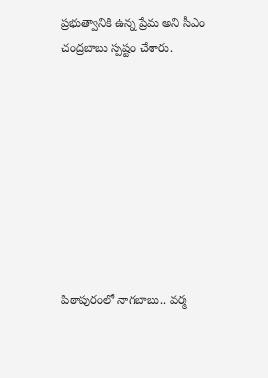ప్రభుత్వానికి ఉన్న ప్రేమ అని సీఎం చంద్రబాబు స్పష్టం చేశారు.









పిఠాపురంలో నాగబాబు.. వర్మ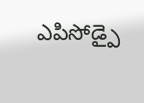ఎపిసోడ్పై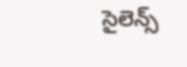సైలెన్స్